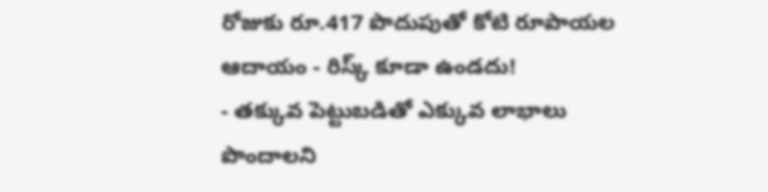రోజుకు రూ.417 పొదుపుతో కోటి రూపాయల ఆదాయం - రిస్క్ కూడా ఉండదు!
- తక్కువ పెట్టుబడితో ఎక్కువ లాభాలు పొందాలని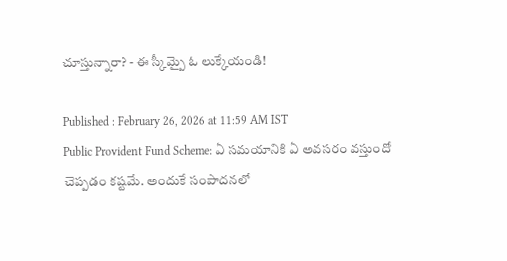చూస్తున్నారా? - ఈ స్కీమ్పై ఓ లుక్కేయండి!

Published : February 26, 2026 at 11:59 AM IST
Public Provident Fund Scheme: ఏ సమయానికి ఏ అవసరం వస్తుందో చెప్పడం కష్టమే. అందుకే సంపాదనలో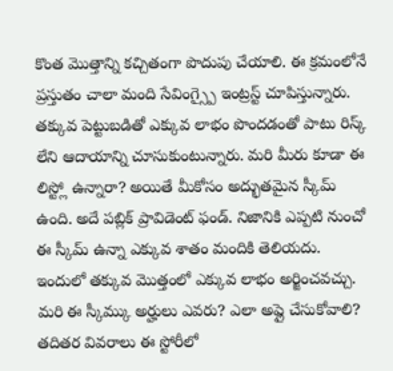కొంత మొత్తాన్ని కచ్చితంగా పొదుపు చేయాలి. ఈ క్రమంలోనే ప్రస్తుతం చాలా మంది సేవింగ్స్పై ఇంట్రస్ట్ చూపిస్తున్నారు. తక్కువ పెట్టుబడితో ఎక్కువ లాభం పొందడంతో పాటు రిస్క్ లేని ఆదాయాన్ని చూసుకుంటున్నారు. మరి మీరు కూడా ఈ లిస్ట్లో ఉన్నారా? అయితే మీకోసం అద్భుతమైన స్కీమ్ ఉంది. అదే పబ్లిక్ ప్రావిడెంట్ ఫండ్. నిజానికి ఎప్పటి నుంచో ఈ స్కీమ్ ఉన్నా ఎక్కువ శాతం మందికి తెలియదు. ఇందులో తక్కువ మొత్తంలో ఎక్కువ లాభం అర్జించవచ్చు. మరి ఈ స్కీమ్కు అర్హులు ఎవరు? ఎలా అప్లై చేసుకోవాలి? తదితర వివరాలు ఈ స్టోరీలో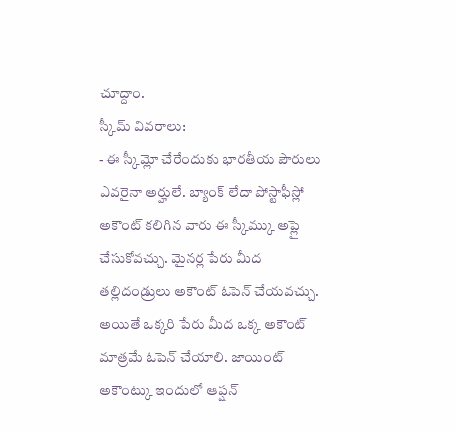చూద్దాం.
స్కీమ్ వివరాలు:
- ఈ స్కీమ్లో చేరేందుకు భారతీయ పౌరులు ఎవరైనా అర్హులే. బ్యాంక్ లేదా పోస్టాఫీస్లో అకౌంట్ కలిగిన వారు ఈ స్కీమ్కు అప్లై చేసుకోవచ్చు. మైనర్ల పేరు మీద తల్లిదండ్రులు అకౌంట్ ఓపెన్ చేయవచ్చు. అయితే ఒక్కరి పేరు మీద ఒక్క అకౌంట్ మాత్రమే ఓపెన్ చేయాలి. జాయింట్ అకౌంట్కు ఇందులో ఆప్షన్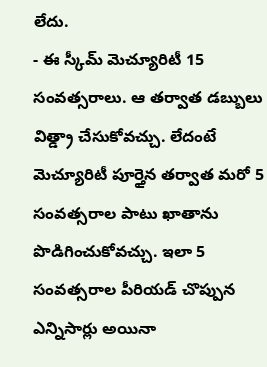లేదు.
- ఈ స్కీమ్ మెచ్యూరిటీ 15 సంవత్సరాలు. ఆ తర్వాత డబ్బులు విత్డ్రా చేసుకోవచ్చు. లేదంటే మెచ్యూరిటీ పూర్తైన తర్వాత మరో 5 సంవత్సరాల పాటు ఖాతాను పొడిగించుకోవచ్చు. ఇలా 5 సంవత్సరాల పీరియడ్ చొప్పున ఎన్నిసార్లు అయినా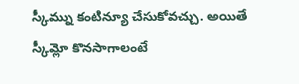స్కీమ్ను కంటిన్యూ చేసుకోవచ్చు. అయితే స్కీమ్లో కొనసాగాలంటే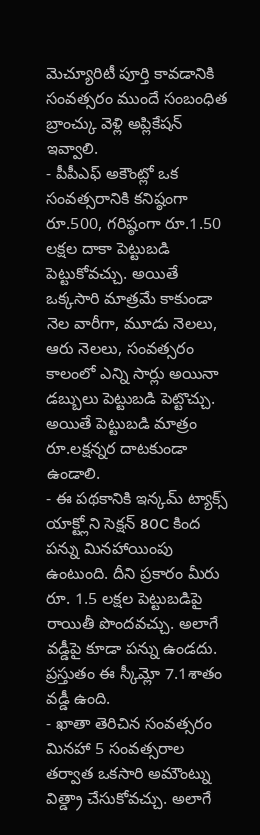మెచ్యూరిటీ పూర్తి కావడానికి సంవత్సరం ముందే సంబంధిత బ్రాంచ్కు వెళ్లి అప్లికేషన్ ఇవ్వాలి.
- పీపీఎఫ్ అకౌంట్లో ఒక సంవత్సరానికి కనిష్ఠంగా రూ.500, గరిష్ఠంగా రూ.1.50 లక్షల దాకా పెట్టుబడి పెట్టుకోవచ్చు. అయితే ఒక్కసారి మాత్రమే కాకుండా నెల వారీగా, మూడు నెలలు, ఆరు నెలలు, సంవత్సరం కాలంలో ఎన్ని సార్లు అయినా డబ్బులు పెట్టుబడి పెట్టొచ్చు. అయితే పెట్టుబడి మాత్రం రూ.లక్షన్నర దాటకుండా ఉండాలి.
- ఈ పథకానికి ఇన్కమ్ ట్యాక్స్ యాక్ట్లోని సెక్షన్ 80C కింద పన్ను మినహాయింపు ఉంటుంది. దీని ప్రకారం మీరు రూ. 1.5 లక్షల పెట్టుబడిపై రాయితీ పొందవచ్చు. అలాగే వడ్డీపై కూడా పన్ను ఉండదు. ప్రస్తుతం ఈ స్కీమ్లో 7.1శాతం వడ్డీ ఉంది.
- ఖాతా తెరిచిన సంవత్సరం మినహా 5 సంవత్సరాల తర్వాత ఒకసారి అమౌంట్ను విత్డ్రా చేసుకోవచ్చు. అలాగే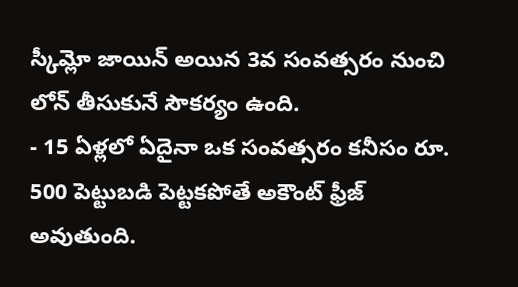స్కీమ్లో జాయిన్ అయిన 3వ సంవత్సరం నుంచి లోన్ తీసుకునే సౌకర్యం ఉంది.
- 15 ఏళ్లలో ఏదైనా ఒక సంవత్సరం కనీసం రూ. 500 పెట్టుబడి పెట్టకపోతే అకౌంట్ ఫ్రీజ్ అవుతుంది.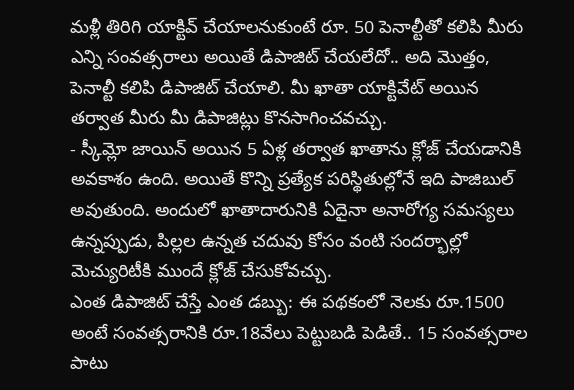మళ్లీ తిరిగి యాక్టివ్ చేయాలనుకుంటే రూ. 50 పెనాల్టీతో కలిపి మీరు ఎన్ని సంవత్సరాలు అయితే డిపాజిట్ చేయలేదో.. అది మొత్తం, పెనాల్టీ కలిపి డిపాజిట్ చేయాలి. మీ ఖాతా యాక్టివేట్ అయిన తర్వాత మీరు మీ డిపాజిట్లు కొనసాగించవచ్చు.
- స్కీమ్లో జాయిన్ అయిన 5 ఏళ్ల తర్వాత ఖాతాను క్లోజ్ చేయడానికి అవకాశం ఉంది. అయితే కొన్ని ప్రత్యేక పరిస్థితుల్లోనే ఇది పాజిబుల్ అవుతుంది. అందులో ఖాతాదారునికి ఏదైనా అనారోగ్య సమస్యలు ఉన్నప్పుడు, పిల్లల ఉన్నత చదువు కోసం వంటి సందర్భాల్లో మెచ్యురిటీకి ముందే క్లోజ్ చేసుకోవచ్చు.
ఎంత డిపాజిట్ చేస్తే ఎంత డబ్బు: ఈ పథకంలో నెలకు రూ.1500 అంటే సంవత్సరానికి రూ.18వేలు పెట్టుబడి పెడితే.. 15 సంవత్సరాల పాటు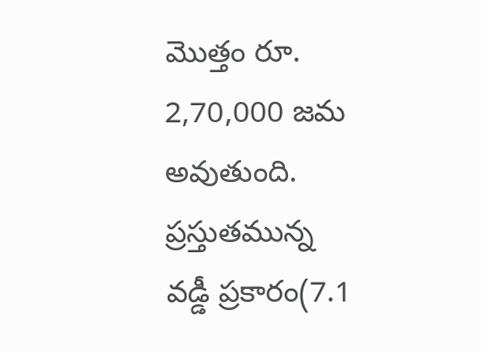మొత్తం రూ. 2,70,000 జమ అవుతుంది. ప్రస్తుతమున్న వడ్డీ ప్రకారం(7.1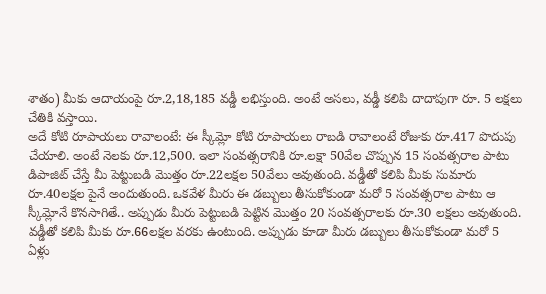శాతం) మీకు ఆదాయంపై రూ.2,18,185 వడ్డీ లభిస్తుంది. అంటే అసలు, వడ్డీ కలిపి దాదాపుగా రూ. 5 లక్షలు చేతికి వస్తాయి.
అదే కోటి రూపాయలు రావాలంటే: ఈ స్కీమ్లో కోటి రూపాయలు రాబడి రావాలంటే రోజుకు రూ.417 పొదుపు చేయాలి. అంటే నెలకు రూ.12,500. ఇలా సంవత్సరానికి రూ.లక్షా 50వేల చొప్పున 15 సంవత్సరాల పాటు డిపాజిట్ చేస్తే మీ పెట్టుబడి మొత్తం రూ.22లక్షల 50వేలు అవుతుంది. వడ్డీతో కలిపి మీకు సుమారు రూ.40లక్షల పైనే అందుతుంది. ఒకవేళ మీరు ఈ డబ్బులు తీసుకోకుండా మరో 5 సంవత్సరాల పాటు ఆ స్కీమ్లోనే కొనసాగితే.. అప్పుడు మీరు పెట్టుబడి పెట్టిన మొత్తం 20 సంవత్సరాలకు రూ.30 లక్షలు అవుతుంది. వడ్డీతో కలిపి మీకు రూ.66లక్షల వరకు ఉంటుంది. అప్పుడు కూడా మీరు డబ్బులు తీసుకోకుండా మరో 5 ఏళ్లు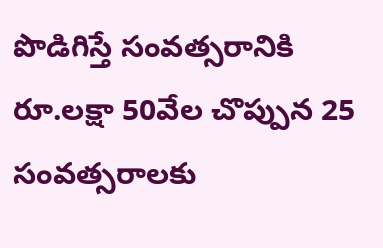పొడిగిస్తే సంవత్సరానికి రూ.లక్షా 50వేల చొప్పున 25 సంవత్సరాలకు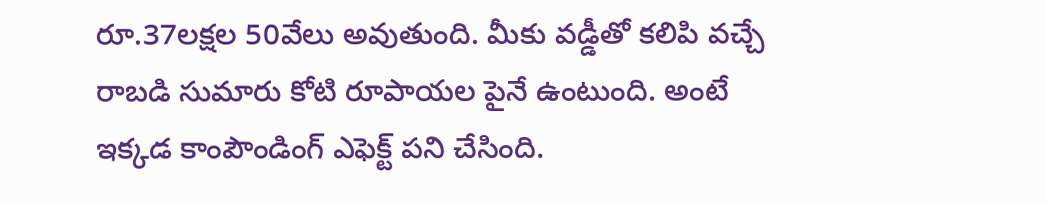రూ.37లక్షల 50వేలు అవుతుంది. మీకు వడ్డీతో కలిపి వచ్చే రాబడి సుమారు కోటి రూపాయల పైనే ఉంటుంది. అంటే ఇక్కడ కాంపౌండింగ్ ఎఫెక్ట్ పని చేసింది.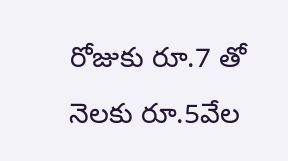రోజుకు రూ.7 తో నెలకు రూ.5వేల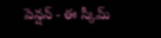పెన్షన్ - ఈ స్కీమ్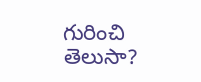గురించి తెలుసా?